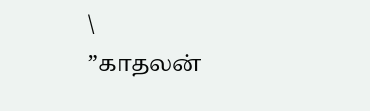\
”காதலன்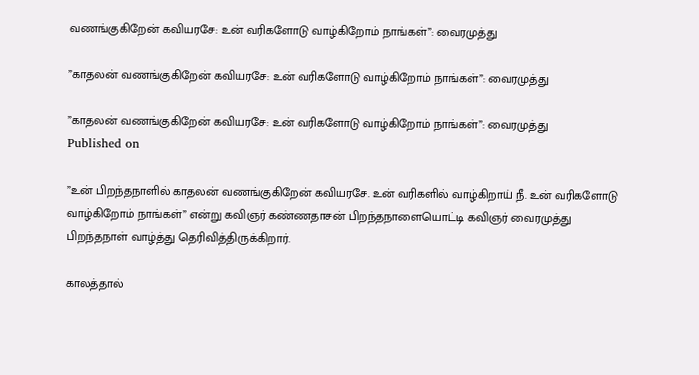வணங்குகிறேன் கவியரசே: உன் வரிகளோடு வாழ்கிறோம் நாங்கள்”: வைரமுத்து

”காதலன் வணங்குகிறேன் கவியரசே: உன் வரிகளோடு வாழ்கிறோம் நாங்கள்”: வைரமுத்து

”காதலன் வணங்குகிறேன் கவியரசே: உன் வரிகளோடு வாழ்கிறோம் நாங்கள்”: வைரமுத்து
Published on

”உன் பிறந்தநாளில் காதலன் வணங்குகிறேன் கவியரசே. உன் வரிகளில் வாழ்கிறாய் நீ. உன் வரிகளோடு வாழ்கிறோம் நாங்கள்” என்று கவிஞர் கண்ணதாசன் பிறந்தநாளையொட்டி கவிஞர் வைரமுத்து பிறந்தநாள் வாழ்த்து தெரிவித்திருக்கிறார்.

காலத்தால்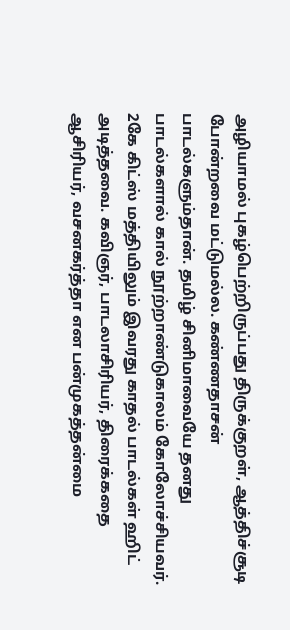அழியாமல் புகழ்பெற்றிருப்பது திருக்குறள், ஆத்திச்சூடி போன்றவை மட்டுமல்ல. கண்ணதாசன் பாடல்களும்தான். தமிழ் சினிமாவையே தனது பாடல்களால் கால் நூற்றாண்டுகாலம் கோலோச்சியவர். 2கே கிட்ஸ் மத்தியிலும் இவரது காதல் பாடல்கள் ஹிட் அடித்தவை. கவிஞர், பாடலாசிரியர், திரைக்கதை ஆசிரியர், வசனகர்த்தா என பன்முகத்தன்மை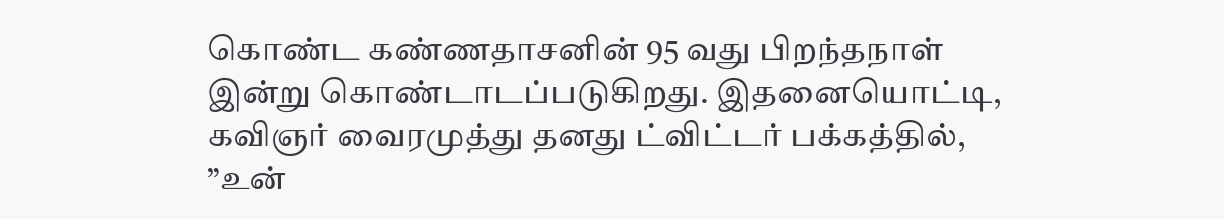கொண்ட கண்ணதாசனின் 95 வது பிறந்தநாள் இன்று கொண்டாடப்படுகிறது. இதனையொட்டி, கவிஞர் வைரமுத்து தனது ட்விட்டர் பக்கத்தில், ”உன்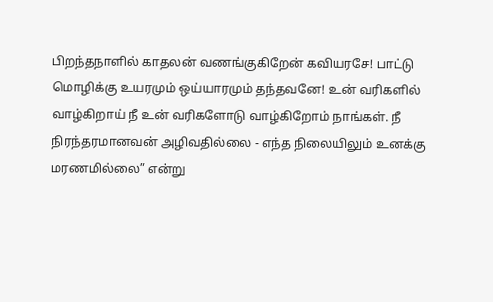பிறந்தநாளில் காதலன் வணங்குகிறேன் கவியரசே! பாட்டு மொழிக்கு உயரமும் ஒய்யாரமும் தந்தவனே! உன் வரிகளில் வாழ்கிறாய் நீ உன் வரிகளோடு வாழ்கிறோம் நாங்கள். நீ நிரந்தரமானவன் அழிவதில்லை - எந்த நிலையிலும் உனக்கு மரணமில்லை” என்று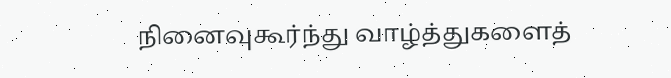நினைவுகூர்ந்து வாழ்த்துகளைத்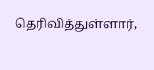தெரிவித்துள்ளார்,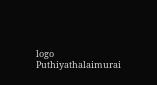logo
Puthiyathalaimurai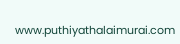www.puthiyathalaimurai.com